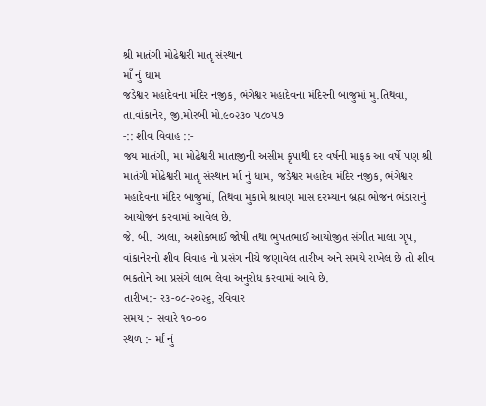શ્રી માતંગી મોઢેશ્વરી માતૃ સંસ્થાન
માઁ નું ઘામ
જડેશ્વર મહાદેવના મંદિર નજીક, ભંગેશ્વર મહાદેવના મંદિરની બાજુમાં મુ.તિથવા, તા.વાંકાનેર, જી.મોરબી મો.૯૦૨૩૦ ૫૮૦૫૭
-:: શીવ વિવાહ ::-
જય માતંગી, મા મોઢેશ્વરી માતાજીની અસીમ કૃપાથી દર વર્ષની માફક આ વર્ષે પણ શ્રી માતંગી મોઢેશ્વરી માતૃ સંસ્થાન ર્મા નું ધામ, જડેશ્વર મહાદેવ મંદિર નજીક, ભંગેશ્વર મહાદેવના મંદિર બાજુમાં, તિથવા મુકામે શ્રાવણ માસ દરમ્યાન બ્રહ્મ ભોજન ભંડારાનું આયોજન કરવામાં આવેલ છે.
જે. બી. ઝાલા, અશોકભાઈ જોષી તથા ભુપતભાઈ આયોજીત સંગીત માલા ગૃપ, વાંકાનેરનો શીવ વિવાહ નો પ્રસંગ નીચે જણાવેલ તારીખ અને સમયે રાખેલ છે તો શીવ ભકતોને આ પ્રસંગે લાભ લેવા અનુરોધ કરવામાં આવે છે.
તારીખ:- ર૩-૦૮-૨૦૨૬, રવિવાર
સમય :- સવારે ૧૦-૦૦
સ્થળ :- ર્માં નું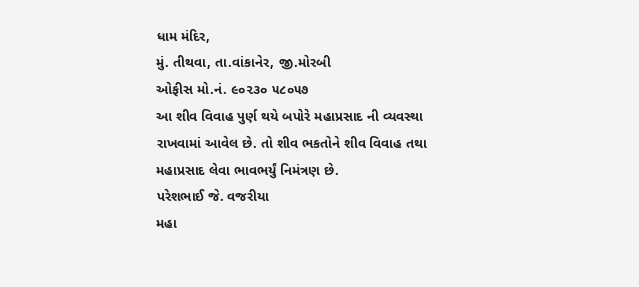ધામ મંદિર,
મું. તીથવા, તા.વાંકાનેર, જી.મોરબી
ઓફીસ મો.નં. ૯૦૨૩૦ ૫૮૦૫૭
આ શીવ વિવાહ પુર્ણ થયે બપોરે મહાપ્રસાદ ની વ્યવસ્થા રાખવામાં આવેલ છે. તો શીવ ભકતોને શીવ વિવાહ તથા મહાપ્રસાદ લેવા ભાવભર્યું નિમંત્રણ છે.
પરેશભાઈ જે. વજરીયા
મહા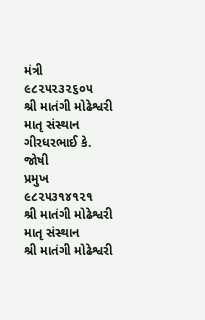મંત્રી
૯૮૨૫૨૩૨૬૦૫
શ્રી માતંગી મોઢેશ્વરી માતૃ સંસ્થાન
ગીરધરભાઈ કે. જોષી
પ્રમુખ
૯૮૨૫૩૧૪૧૨૧
શ્રી માતંગી મોઢેશ્વરી માતૃ સંસ્થાન
શ્રી માતંગી મોઢેશ્વરી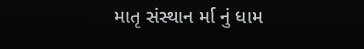માતૃ સંસ્થાન ર્મા નું ધામ